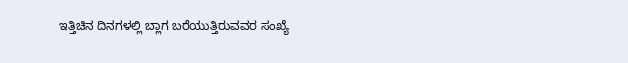ಇತ್ತಿಚಿನ ದಿನಗಳಲ್ಲಿ ಬ್ಲಾಗ ಬರೆಯುತ್ತಿರುವವರ ಸಂಖ್ಯೆ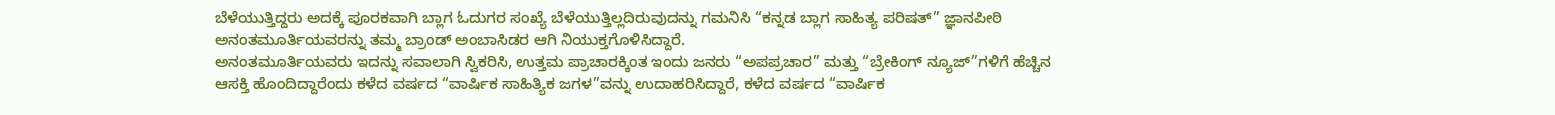ಬೆಳೆಯುತ್ತಿದ್ದರು ಅದಕ್ಕೆ ಪೂರಕವಾಗಿ ಬ್ಲಾಗ ಓದುಗರ ಸಂಖ್ಯೆ ಬೆಳೆಯುತ್ತಿಲ್ಲದಿರುವುದನ್ನು ಗಮನಿಸಿ “ಕನ್ನಡ ಬ್ಲಾಗ ಸಾಹಿತ್ಯ ಪರಿಷತ್” ಜ್ಞಾನಪೀಠಿ ಅನಂತಮೂರ್ತಿಯವರನ್ನು ತಮ್ಮ ಬ್ರಾಂಡ್ ಅಂಬಾಸಿಡರ ಆಗಿ ನಿಯುಕ್ತಗೊಳಿಸಿದ್ದಾರೆ.
ಅನಂತಮೂರ್ತಿಯವರು ಇದನ್ನು ಸವಾಲಾಗಿ ಸ್ವಿಕರಿಸಿ, ಉತ್ತಮ ಪ್ರಾಚಾರಕ್ಕಿಂತ ಇಂದು ಜನರು “ಅಪಪ್ರಚಾರ” ಮತ್ತು “ಬ್ರೇಕಿಂಗ್ ನ್ಯೂಜ್”ಗಳಿಗೆ ಹೆಚ್ಚಿನ ಆಸಕ್ತಿ ಹೊಂದಿದ್ದಾರೆಂದು ಕಳೆದ ವರ್ಷದ “ವಾರ್ಷಿಕ ಸಾಹಿತ್ಯಿಕ ಜಗಳ”ವನ್ನು ಉದಾಹರಿಸಿದ್ದಾರೆ, ಕಳೆದ ವರ್ಷದ “ವಾರ್ಷಿಕ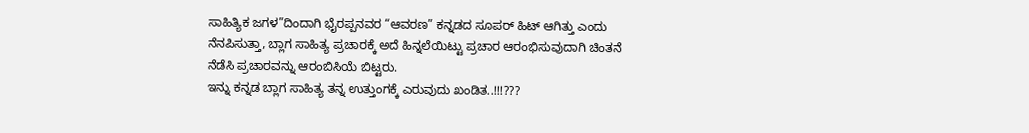ಸಾಹಿತ್ಯಿಕ ಜಗಳ”ದಿಂದಾಗಿ ಭೈರಪ್ಪನವರ “ಆವರಣ” ಕನ್ನಡದ ಸೂಪರ್ ಹಿಟ್ ಆಗಿತ್ತು ಎಂದು ನೆನಪಿಸುತ್ತಾ, ಬ್ಲಾಗ ಸಾಹಿತ್ಯ ಪ್ರಚಾರಕ್ಕೆ ಅದೆ ಹಿನ್ನಲೆಯಿಟ್ಟು ಪ್ರಚಾರ ಆರಂಭಿಸುವುದಾಗಿ ಚಿಂತನೆ ನೆಡೆಸಿ ಪ್ರಚಾರವನ್ನು ಆರಂಬಿಸಿಯೆ ಬಿಟ್ಟರು.
ಇನ್ನು ಕನ್ನಡ ಬ್ಲಾಗ ಸಾಹಿತ್ಯ ತನ್ನ ಉತ್ತುಂಗಕ್ಕೆ ಎರುವುದು ಖಂಡಿತ..!!!???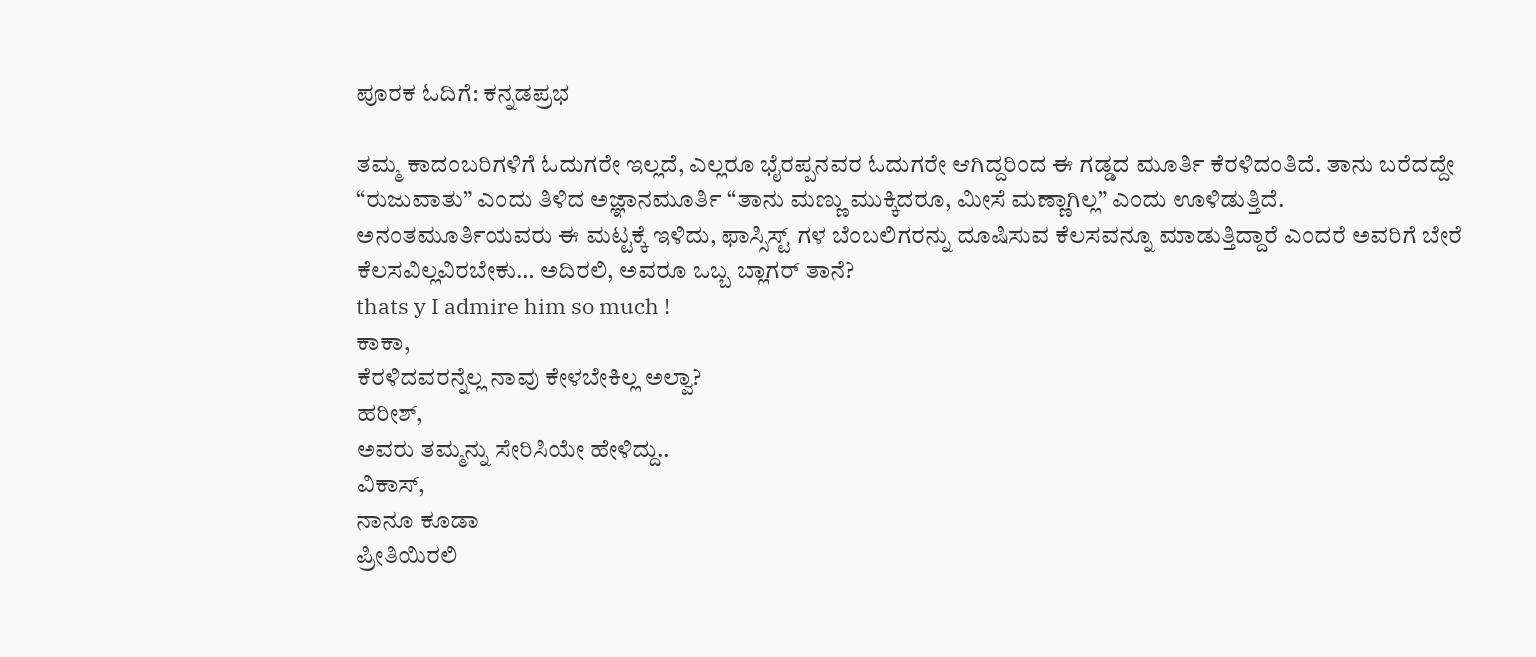ಪೂರಕ ಓದಿಗೆ: ಕನ್ನಡಪ್ರಭ

ತಮ್ಮ ಕಾದಂಬರಿಗಳಿಗೆ ಓದುಗರೇ ಇಲ್ಲದೆ, ಎಲ್ಲರೂ ಭೈರಪ್ಪನವರ ಓದುಗರೇ ಆಗಿದ್ದರಿಂದ ಈ ಗಡ್ಡದ ಮೂರ್ತಿ ಕೆರಳಿದಂತಿದೆ. ತಾನು ಬರೆದದ್ದೇ “ರುಜುವಾತು” ಎಂದು ತಿಳಿದ ಅಜ್ಞಾನಮೂರ್ತಿ “ತಾನು ಮಣ್ಣು ಮುಕ್ಕಿದರೂ, ಮೀಸೆ ಮಣ್ಣಾಗಿಲ್ಲ” ಎಂದು ಊಳಿಡುತ್ತಿದೆ.
ಅನಂತಮೂರ್ತಿಯವರು ಈ ಮಟ್ಟಕ್ಕೆ ಇಳಿದು, ಫಾಸ್ಸಿಸ್ಟ್ ಗಳ ಬೆಂಬಲಿಗರನ್ನು ದೂಷಿಸುವ ಕೆಲಸವನ್ನೂ ಮಾಡುತ್ತಿದ್ದಾರೆ ಎಂದರೆ ಅವರಿಗೆ ಬೇರೆ ಕೆಲಸವಿಲ್ಲವಿರಬೇಕು… ಅದಿರಲಿ, ಅವರೂ ಒಬ್ಬ ಬ್ಲಾಗರ್ ತಾನೆ?
thats y I admire him so much !
ಕಾಕಾ,
ಕೆರಳಿದವರನ್ನೆಲ್ಲ ನಾವು ಕೇಳಬೇಕಿಲ್ಲ ಅಲ್ವಾ?
ಹರೀಶ್,
ಅವರು ತಮ್ಮನ್ನು ಸೇರಿಸಿಯೇ ಹೇಳಿದ್ದು..
ವಿಕಾಸ್,
ನಾನೂ ಕೂಡಾ
ಪ್ರೀತಿಯಿರಲಿ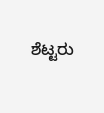ಶೆಟ್ಟರು